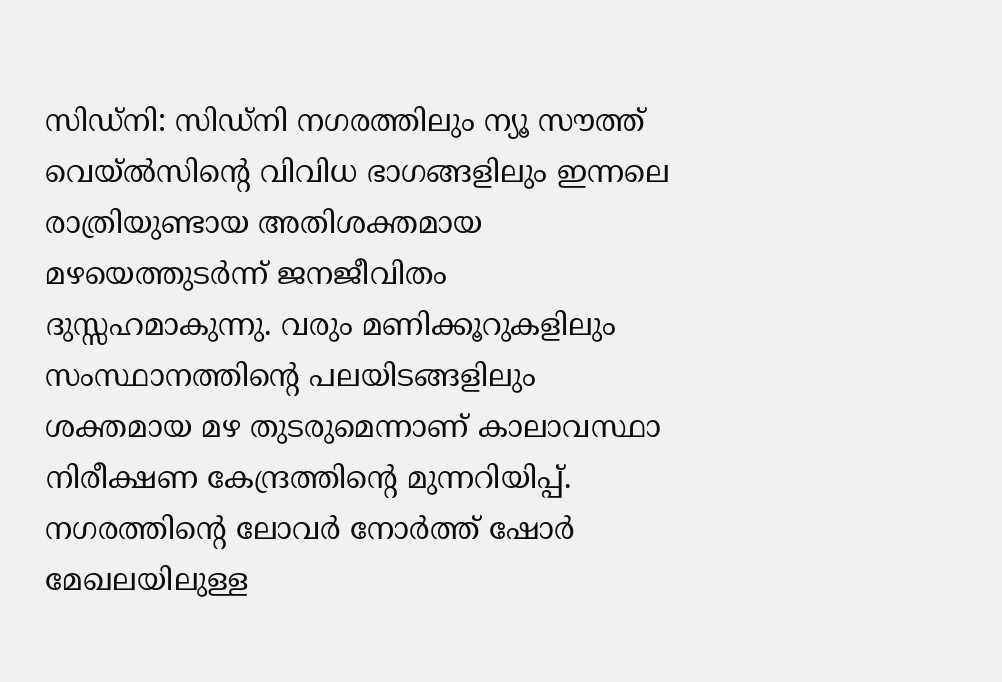സിഡ്നി: സിഡ്നി നഗരത്തിലും ന്യൂ സൗത്ത് വെയ്ൽസിന്റെ വിവിധ ഭാഗങ്ങളിലും ഇന്നലെ രാത്രിയുണ്ടായ അതിശക്തമായ മഴയെത്തുടർന്ന് ജനജീവിതം ദുസ്സഹമാകുന്നു. വരും മണിക്കൂറുകളിലും സംസ്ഥാനത്തിന്റെ പലയിടങ്ങളിലും ശക്തമായ മഴ തുടരുമെന്നാണ് കാലാവസ്ഥാ നിരീക്ഷണ കേന്ദ്രത്തിന്റെ മുന്നറിയിപ്പ്. നഗരത്തിന്റെ ലോവർ നോർത്ത് ഷോർ മേഖലയിലുള്ള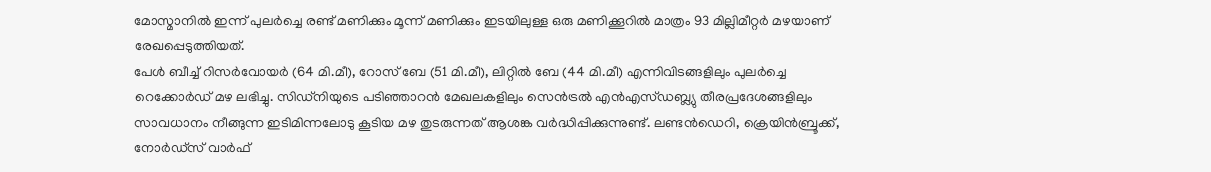മോസ്മാനിൽ ഇന്ന് പുലർച്ചെ രണ്ട് മണിക്കും മൂന്ന് മണിക്കും ഇടയിലുള്ള ഒരു മണിക്കൂറിൽ മാത്രം 93 മില്ലിമീറ്റർ മഴയാണ് രേഖപ്പെടുത്തിയത്.
പേൾ ബീച്ച് റിസർവോയർ (64 മി.മീ), റോസ് ബേ (51 മി.മീ), ലിറ്റിൽ ബേ (44 മി.മീ) എന്നിവിടങ്ങളിലും പുലർച്ചെ റെക്കോർഡ് മഴ ലഭിച്ചു. സിഡ്നിയുടെ പടിഞ്ഞാറൻ മേഖലകളിലും സെൻട്രൽ എൻഎസ്ഡബ്ല്യു തീരപ്രദേശങ്ങളിലും സാവധാനം നീങ്ങുന്ന ഇടിമിന്നലോടു കൂടിയ മഴ തുടരുന്നത് ആശങ്ക വർദ്ധിപ്പിക്കുന്നുണ്ട്. ലണ്ടൻഡെറി, ക്രെയിൻബ്രൂക്ക്, നോർഡ്സ് വാർഫ്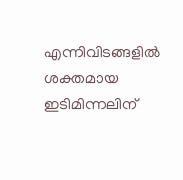എന്നിവിടങ്ങളിൽ ശക്തമായ ഇടിമിന്നലിന്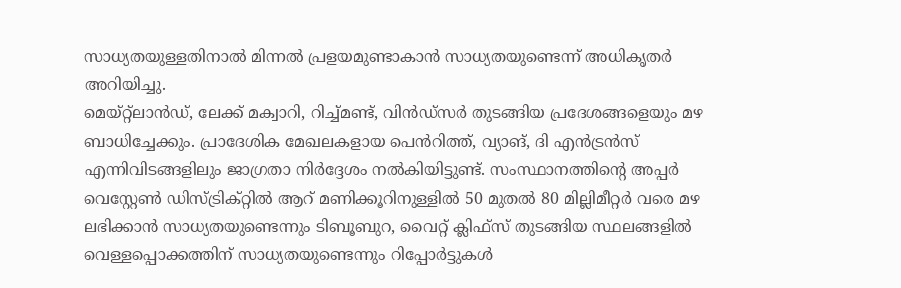സാധ്യതയുള്ളതിനാൽ മിന്നൽ പ്രളയമുണ്ടാകാൻ സാധ്യതയുണ്ടെന്ന് അധികൃതർ അറിയിച്ചു.
മെയ്റ്റ്ലാൻഡ്, ലേക്ക് മക്വാറി, റിച്ച്മണ്ട്, വിൻഡ്സർ തുടങ്ങിയ പ്രദേശങ്ങളെയും മഴ ബാധിച്ചേക്കും. പ്രാദേശിക മേഖലകളായ പെൻറിത്ത്, വ്യാങ്, ദി എൻട്രൻസ് എന്നിവിടങ്ങളിലും ജാഗ്രതാ നിർദ്ദേശം നൽകിയിട്ടുണ്ട്. സംസ്ഥാനത്തിന്റെ അപ്പർ വെസ്റ്റേൺ ഡിസ്ട്രിക്റ്റിൽ ആറ് മണിക്കൂറിനുള്ളിൽ 50 മുതൽ 80 മില്ലിമീറ്റർ വരെ മഴ ലഭിക്കാൻ സാധ്യതയുണ്ടെന്നും ടിബൂബുറ, വൈറ്റ് ക്ലിഫ്സ് തുടങ്ങിയ സ്ഥലങ്ങളിൽ വെള്ളപ്പൊക്കത്തിന് സാധ്യതയുണ്ടെന്നും റിപ്പോർട്ടുകൾ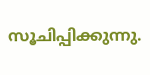സൂചിപ്പിക്കുന്നു.